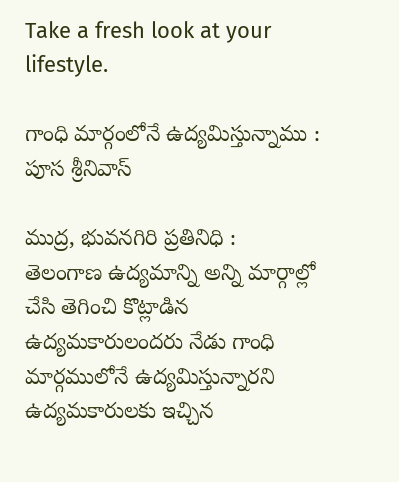Take a fresh look at your lifestyle.

గాంధి మార్గంలోనే ఉద్యమిస్తున్నాము : పూస శ్రీనివాస్

ముద్ర, భువనగిరి ప్రతినిధి :
తెలంగాణ ఉద్యమాన్ని అన్ని మార్గాల్లో చేసి తెగించి కొట్లాడిన ఉద్యమకారులందరు నేడు గాంధి మార్గములోనే ఉద్యమిస్తున్నారని ఉద్యమకారులకు ఇచ్చిన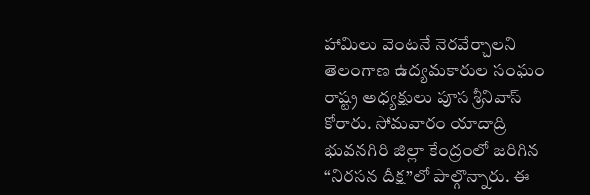హామిలు వెంటనే నెరవేర్చాలని తెలంగాణ ఉద్యమకారుల సంఘం రాష్ట్ర అధ్యక్షులు పూస శ్రీనివాస్ కోరారు. సోమవారం యాదాద్రి భువనగిరి జిల్లా కేంద్రంలో జరిగిన “నిరసన దీక్ష”లో పాల్గొన్నారు. ఈ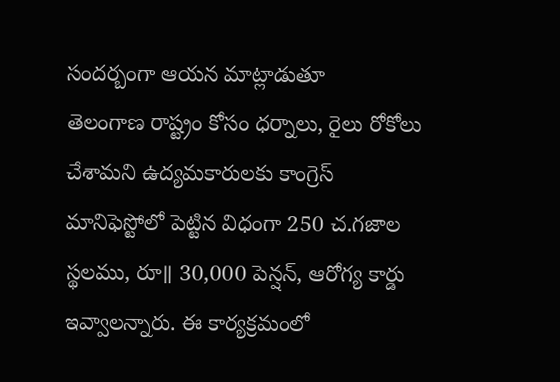సందర్బంగా ఆయన మాట్లాడుతూ
తెలంగాణ రాష్ట్రం కోసం ధర్నాలు, రైలు రోకోలు చేశామని ఉద్యమకారులకు కాంగ్రెస్ మానిఫెస్టోలో పెట్టిన విధంగా 250 చ.గజాల స్థలము, రూ॥ 30,000 పెన్షన్, ఆరోగ్య కార్డు ఇవ్వాలన్నారు. ఈ కార్యక్రమంలో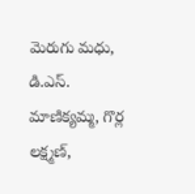మెరుగు మధు, డి.ఎస్. మాణిక్యమ్మ, గొర్ల లక్ష్మణ్,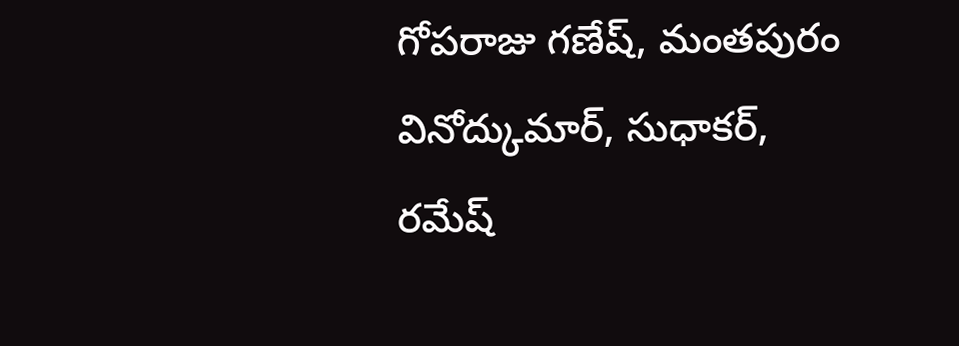గోపరాజు గణేష్, మంతపురం వినోద్కుమార్, సుధాకర్, రమేష్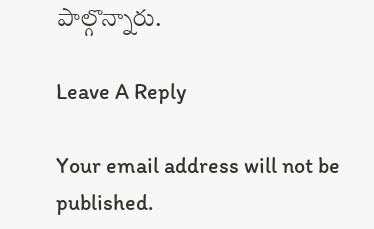పాల్గొన్నారు.

Leave A Reply

Your email address will not be published.